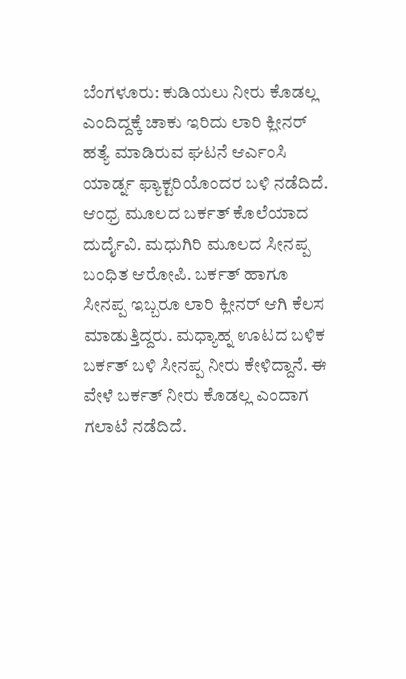ಬೆಂಗಳೂರು: ಕುಡಿಯಲು ನೀರು ಕೊಡಲ್ಲ ಎಂದಿದ್ದಕ್ಕೆ ಚಾಕು ಇರಿದು ಲಾರಿ ಕ್ಲೀನರ್ ಹತ್ಯೆ ಮಾಡಿರುವ ಘಟನೆ ಆರ್ಎಂಸಿ ಯಾರ್ಡ್ನ ಫ್ಯಾಕ್ಟರಿಯೊಂದರ ಬಳಿ ನಡೆದಿದೆ.
ಆಂಧ್ರ ಮೂಲದ ಬರ್ಕತ್ ಕೊಲೆಯಾದ ದುರ್ದೈವಿ. ಮಧುಗಿರಿ ಮೂಲದ ಸೀನಪ್ಪ ಬಂಧಿತ ಆರೋಪಿ. ಬರ್ಕತ್ ಹಾಗೂ ಸೀನಪ್ಪ ಇಬ್ಬರೂ ಲಾರಿ ಕ್ಲೀನರ್ ಆಗಿ ಕೆಲಸ ಮಾಡುತ್ತಿದ್ದರು. ಮಧ್ಯಾಹ್ನ ಊಟದ ಬಳಿಕ ಬರ್ಕತ್ ಬಳಿ ಸೀನಪ್ಪ ನೀರು ಕೇಳಿದ್ದಾನೆ. ಈ ವೇಳೆ ಬರ್ಕತ್ ನೀರು ಕೊಡಲ್ಲ ಎಂದಾಗ ಗಲಾಟೆ ನಡೆದಿದೆ.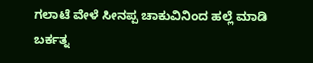ಗಲಾಟೆ ವೇಳೆ ಸೀನಪ್ಪ ಚಾಕುವಿನಿಂದ ಹಲ್ಲೆ ಮಾಡಿ ಬರ್ಕತ್ನ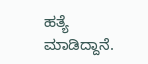ಹತ್ಯೆ ಮಾಡಿದ್ದಾನೆ.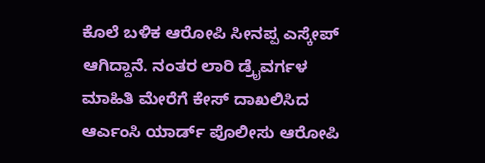ಕೊಲೆ ಬಳಿಕ ಆರೋಪಿ ಸೀನಪ್ಪ ಎಸ್ಕೇಪ್ ಆಗಿದ್ದಾನೆ. ನಂತರ ಲಾರಿ ಡ್ರೈವರ್ಗಳ ಮಾಹಿತಿ ಮೇರೆಗೆ ಕೇಸ್ ದಾಖಲಿಸಿದ ಆರ್ಎಂಸಿ ಯಾರ್ಡ್ ಪೊಲೀಸು ಆರೋಪಿ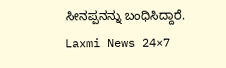ಸೀನಪ್ಪನನ್ನು ಬಂಧಿಸಿದ್ದಾರೆ.
Laxmi News 24×7